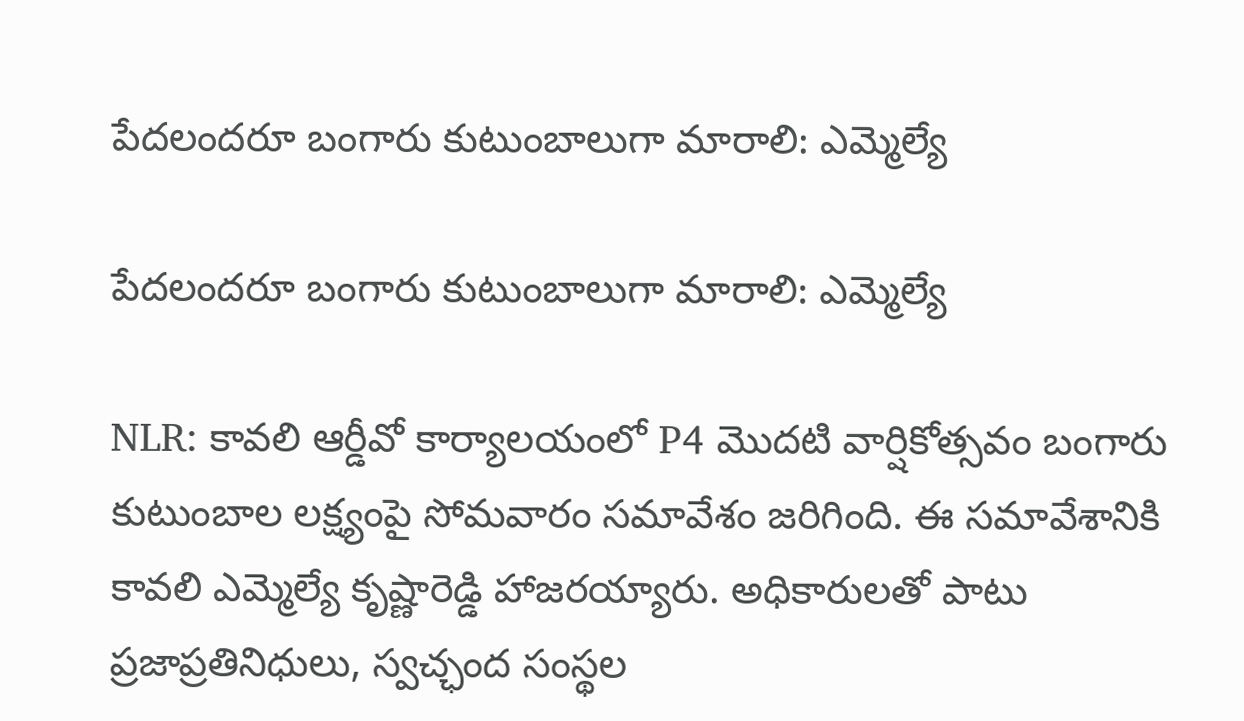పేదలందరూ బంగారు కుటుంబాలుగా మారాలి: ఎమ్మెల్యే

పేదలందరూ బంగారు కుటుంబాలుగా మారాలి: ఎమ్మెల్యే

NLR: కావలి ఆర్డీవో కార్యాలయంలో P4 మొదటి వార్షికోత్సవం బంగారు కుటుంబాల లక్ష్యంపై సోమవారం సమావేశం జరిగింది. ఈ సమావేశానికి కావలి ఎమ్మెల్యే కృష్ణారెడ్డి హాజరయ్యారు. అధికారులతో పాటు ప్రజాప్రతినిధులు, స్వచ్ఛంద సంస్థల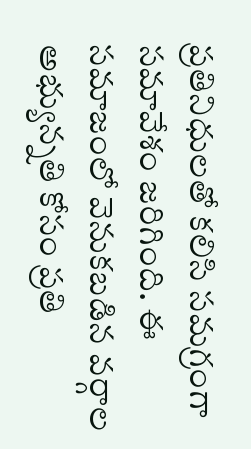ప్రతినిధులతో కలిసి సమగ్రంగా సమావేశం జరిగింది. ఈ సమాజంలో వెనుకబడిన వర్గాల అభ్యున్నతి కోసం ప్రతి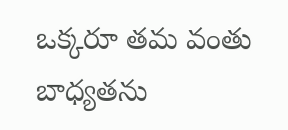ఒక్కరూ తమ వంతు బాధ్యతను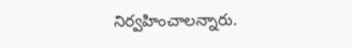నిర్వహించాలన్నారు.